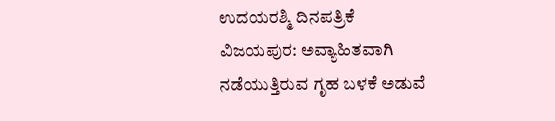ಉದಯರಶ್ಮಿ ದಿನಪತ್ರಿಕೆ
ವಿಜಯಪುರ: ಅವ್ಯಾಹಿತವಾಗಿ ನಡೆಯುತ್ತಿರುವ ಗೃಹ ಬಳಕೆ ಅಡುವೆ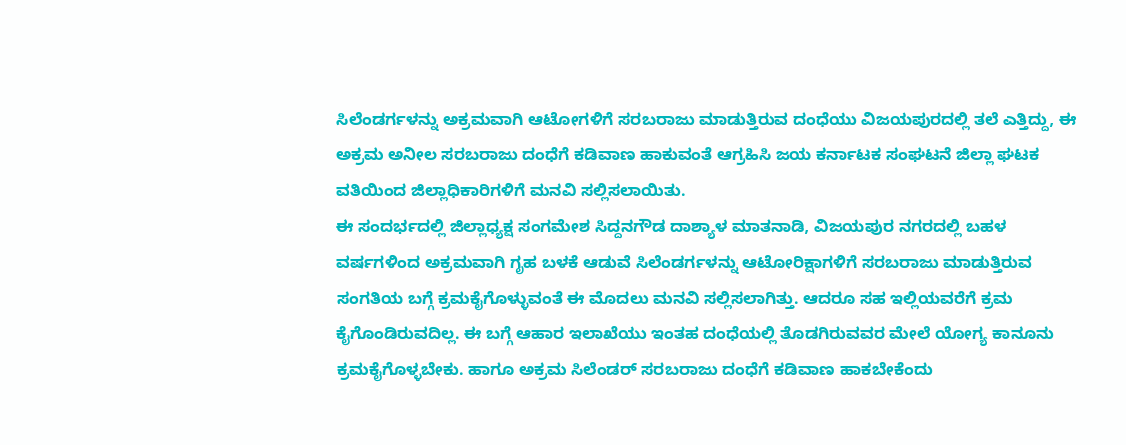ಸಿಲೆಂಡರ್ಗಳನ್ನು ಅಕ್ರಮವಾಗಿ ಆಟೋಗಳಿಗೆ ಸರಬರಾಜು ಮಾಡುತ್ತಿರುವ ದಂಧೆಯು ವಿಜಯಪುರದಲ್ಲಿ ತಲೆ ಎತ್ತಿದ್ದು, ಈ ಅಕ್ರಮ ಅನೀಲ ಸರಬರಾಜು ದಂಧೆಗೆ ಕಡಿವಾಣ ಹಾಕುವಂತೆ ಆಗ್ರಹಿಸಿ ಜಯ ಕರ್ನಾಟಕ ಸಂಘಟನೆ ಜಿಲ್ಲಾ ಘಟಕ ವತಿಯಿಂದ ಜಿಲ್ಲಾಧಿಕಾರಿಗಳಿಗೆ ಮನವಿ ಸಲ್ಲಿಸಲಾಯಿತು.
ಈ ಸಂದರ್ಭದಲ್ಲಿ ಜಿಲ್ಲಾಧ್ಯಕ್ಷ ಸಂಗಮೇಶ ಸಿದ್ದನಗೌಡ ದಾಶ್ಯಾಳ ಮಾತನಾಡಿ, ವಿಜಯಪುರ ನಗರದಲ್ಲಿ ಬಹಳ ವರ್ಷಗಳಿಂದ ಅಕ್ರಮವಾಗಿ ಗೃಹ ಬಳಕೆ ಆಡುವೆ ಸಿಲೆಂಡರ್ಗಳನ್ನು ಆಟೋರಿಕ್ಷಾಗಳಿಗೆ ಸರಬರಾಜು ಮಾಡುತ್ತಿರುವ ಸಂಗತಿಯ ಬಗ್ಗೆ ಕ್ರಮಕೈಗೊಳ್ಳುವಂತೆ ಈ ಮೊದಲು ಮನವಿ ಸಲ್ಲಿಸಲಾಗಿತ್ತು. ಆದರೂ ಸಹ ಇಲ್ಲಿಯವರೆಗೆ ಕ್ರಮ ಕೈಗೊಂಡಿರುವದಿಲ್ಲ. ಈ ಬಗ್ಗೆ ಆಹಾರ ಇಲಾಖೆಯು ಇಂತಹ ದಂಧೆಯಲ್ಲಿ ತೊಡಗಿರುವವರ ಮೇಲೆ ಯೋಗ್ಯ ಕಾನೂನು ಕ್ರಮಕೈಗೊಳ್ಳಬೇಕು. ಹಾಗೂ ಅಕ್ರಮ ಸಿಲೆಂಡರ್ ಸರಬರಾಜು ದಂಧೆಗೆ ಕಡಿವಾಣ ಹಾಕಬೇಕೆಂದು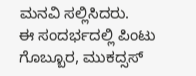ಮನವಿ ಸಲ್ಲಿಸಿದರು.
ಈ ಸಂದರ್ಭದಲ್ಲಿ ಪಿಂಟು ಗೊಬ್ಬೂರ, ಮುಕದ್ಸಸ್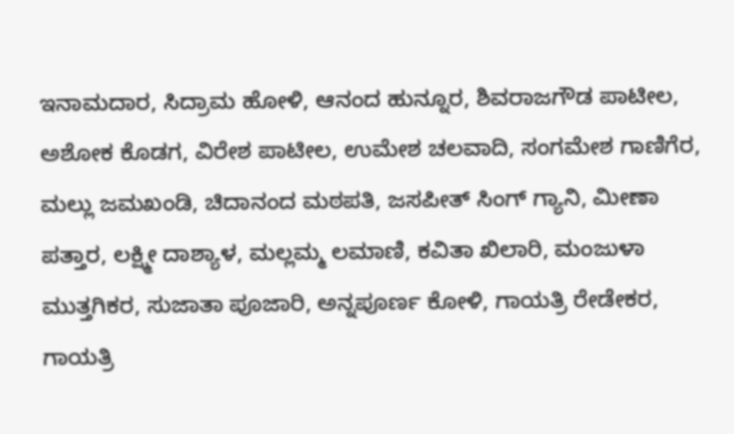ಇನಾಮದಾರ, ಸಿದ್ರಾಮ ಹೋಳಿ, ಆನಂದ ಹುನ್ನೂರ, ಶಿವರಾಜಗೌಡ ಪಾಟೀಲ, ಅಶೋಕ ಕೊಡಗ, ವಿರೇಶ ಪಾಟೀಲ, ಉಮೇಶ ಚಲವಾದಿ, ಸಂಗಮೇಶ ಗಾಣಿಗೆರ, ಮಲ್ಲು ಜಮಖಂಡಿ, ಚಿದಾನಂದ ಮಠಪತಿ, ಜಸಪೀತ್ ಸಿಂಗ್ ಗ್ಯಾನಿ, ಮೀಣಾ ಪತ್ತಾರ, ಲಕ್ಷ್ಮೀ ದಾಶ್ಯಾಳ, ಮಲ್ಲಮ್ಮ ಲಮಾಣಿ, ಕವಿತಾ ಖಿಲಾರಿ, ಮಂಜುಳಾ ಮುತ್ತಗಿಕರ, ಸುಜಾತಾ ಪೂಜಾರಿ, ಅನ್ನಪೂರ್ಣ ಕೋಳಿ, ಗಾಯತ್ರಿ ರೇಡೇಕರ, ಗಾಯತ್ರಿ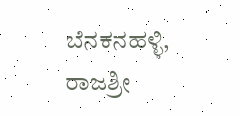ಬೆನಕನಹಳ್ಳಿ, ರಾಜಶ್ರೀ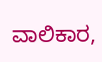ವಾಲಿಕಾರ,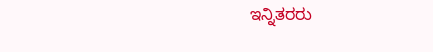ಇನ್ನಿತರರು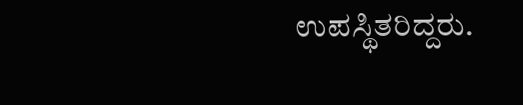ಉಪಸ್ಥಿತರಿದ್ದರು.